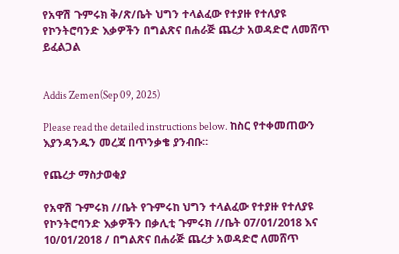የአዋሽ ጉምሩክ ቅ/ጽ/ቤት ህግን ተላልፈው የተያዙ የተለያዩ የኮንትሮባንድ እቃዎችን በግልጽና በሐራጅ ጨረታ አወዳድሮ ለመሸጥ ይፈልጋል


Addis Zemen(Sep 09, 2025)

Please read the detailed instructions below. ከስር የተቀመጠውን እያንዳንዱን መረጃ በጥንቃቄ ያንብቡ።

የጨረታ ማስታወቂያ

የአዋሽ ጉምሩክ //ቤት የጉምሩከ ህግን ተላልፈው የተያዙ የተለያዩ የኮንትሮባንድ እቃዎችን በቃሊቲ ጉምሩክ //ቤት 07/01/2018 እና 10/01/2018 / በግልጽና በሐራጅ ጨረታ አወዳድሮ ለመሸጥ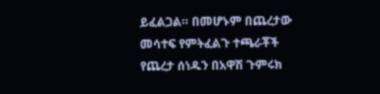ይፈልጋል። በመሆኑም በጨረታው መሳተፍ የምትፈልጉ ተጫራቾች የጨረታ ሰነዱን በአዋሽ ጉምሩክ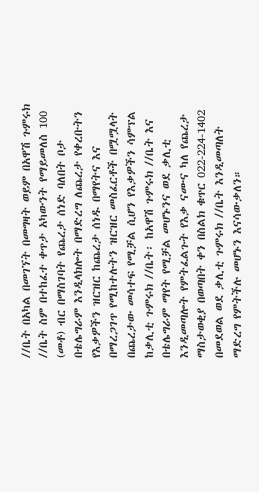//ቤት በአካል በመገኘት በመግዛት ወይም በአዋሽ ጉምሩክ //ቤት ስም በተከፈተ ቀጥታ አካውንት የማይመለስ 100 (መቶ) ብር በማስገባት የጨረታ ሰነድ ባለበት ቦታ በቴሌግራም እንዲላክሎት በማድረግ ለጨረታ የቀረቡትን የእቃዎችን ዝርዝር ከጨረታ ሰነዱ በማየትና እና በማረጋገጥ የሚከተሉትን ዝርዝር መስፈርቶች በሟሟላት በጨረታው መሳተፍ የሚቻል ሲሆን የእቃዎችን ሳምፕል ከቃሊቲ ጉምሩክ //ቤት፡ ከአዋሽ ጉምሩክ //ቤት እና በቴሌግራም ማየት የሚቻል መሆኑንና ወደ ቃሊቲ እንዲመጣሎት የምትፈልጉት የእቃ ናሙና ካለ የጨረታ ማስታወቂያ በወጣበት ቀን በስልክ ቁጥር 022-224-1402 በመደወል ወደ ቃሊቲ ጉምሩክ //ቤት እንዲመጣለት ማድረግ የምትችሉ መሆኑን እናሳውቃለን።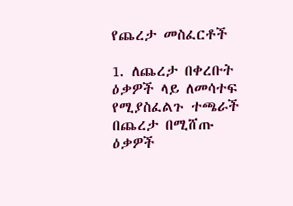የጨረታ መስፈርቶች

1. ለጨረታ በቀረቡት ዕቃዎች ላይ ለመሳተፍ የሚያስፈልጉ ተጫራች በጨረታ በሚሸጡ ዕቃዎች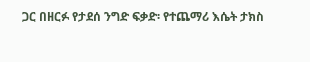ጋር በዘርፉ የታደሰ ንግድ ፍቃድ፡ የተጨማሪ እሴት ታክስ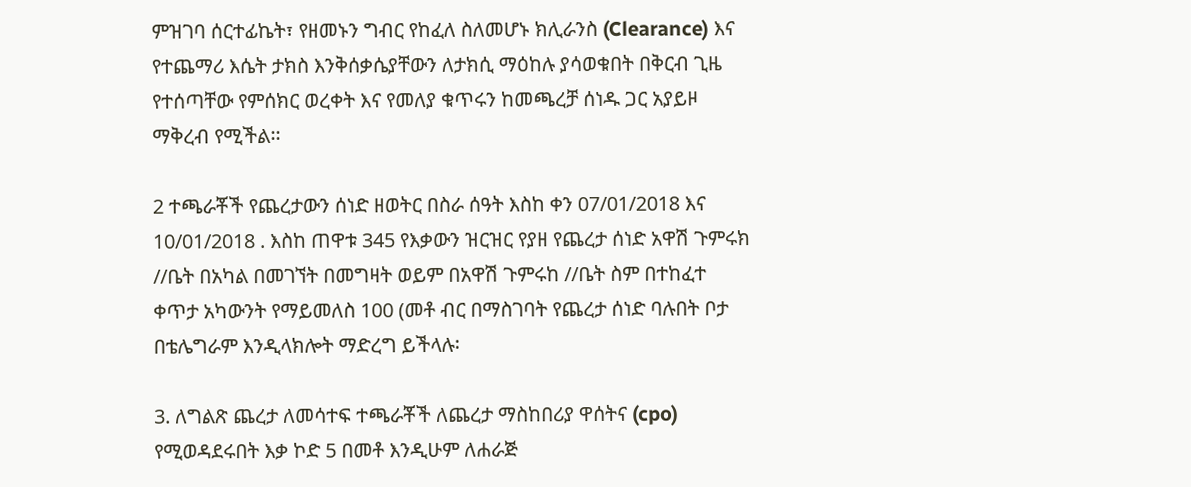ምዝገባ ሰርተፊኬት፣ የዘመኑን ግብር የከፈለ ስለመሆኑ ክሊራንስ (Clearance) እና የተጨማሪ እሴት ታክስ እንቅሰቃሴያቸውን ለታክሲ ማዕከሉ ያሳወቁበት በቅርብ ጊዜ የተሰጣቸው የምሰክር ወረቀት እና የመለያ ቁጥሩን ከመጫረቻ ሰነዱ ጋር አያይዞ ማቅረብ የሚችል፡፡

2 ተጫራቾች የጨረታውን ሰነድ ዘወትር በስራ ሰዓት እስከ ቀን 07/01/2018 እና 10/01/2018 . እስከ ጠዋቱ 345 የእቃውን ዝርዝር የያዘ የጨረታ ሰነድ አዋሽ ጉምሩክ //ቤት በአካል በመገኘት በመግዛት ወይም በአዋሽ ጉምሩከ //ቤት ስም በተከፈተ ቀጥታ አካውንት የማይመለስ 100 (መቶ ብር በማስገባት የጨረታ ሰነድ ባሉበት ቦታ በቴሌግራም እንዲላክሎት ማድረግ ይችላሉ፡

3. ለግልጽ ጨረታ ለመሳተፍ ተጫራቾች ለጨረታ ማስከበሪያ ዋሰትና (cpo) የሚወዳደሩበት እቃ ኮድ 5 በመቶ እንዲሁም ለሐራጅ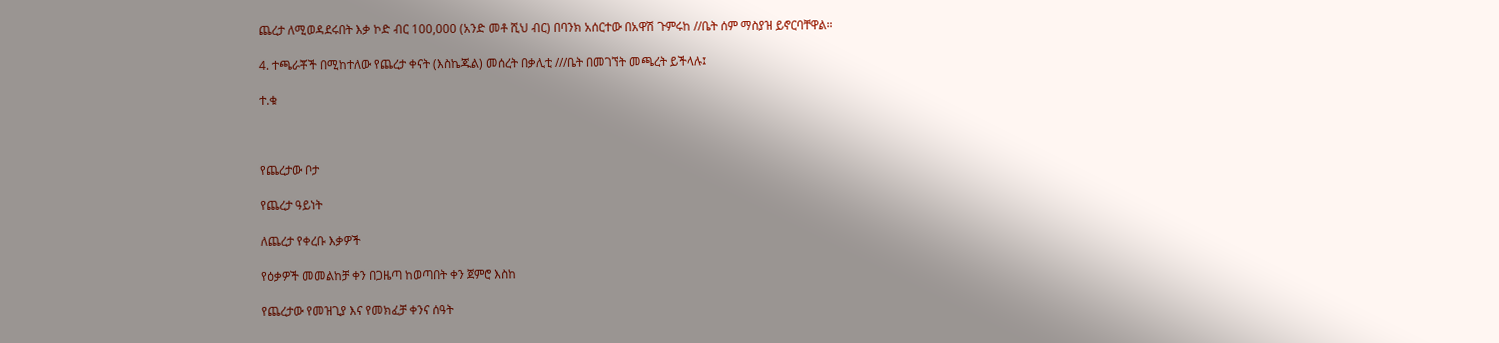ጨረታ ለሚወዳደሩበት እቃ ኮድ ብር 100,000 (አንድ መቶ ሺህ ብር) በባንክ አሰርተው በአዋሽ ጉምሩከ //ቤት ሰም ማስያዝ ይኖርባቸዋል።

4. ተጫራቾች በሚከተለው የጨረታ ቀናት (እስኬጁል) መሰረት በቃሊቲ ///ቤት በመገኘት መጫረት ይችላሉ፤

ተ.ቁ



የጨረታው ቦታ

የጨረታ ዓይነት

ለጨረታ የቀረቡ እቃዎች

የዕቃዎች መመልከቻ ቀን በጋዜጣ ከወጣበት ቀን ጀምሮ እስከ

የጨረታው የመዝጊያ እና የመክፈቻ ቀንና ሰዓት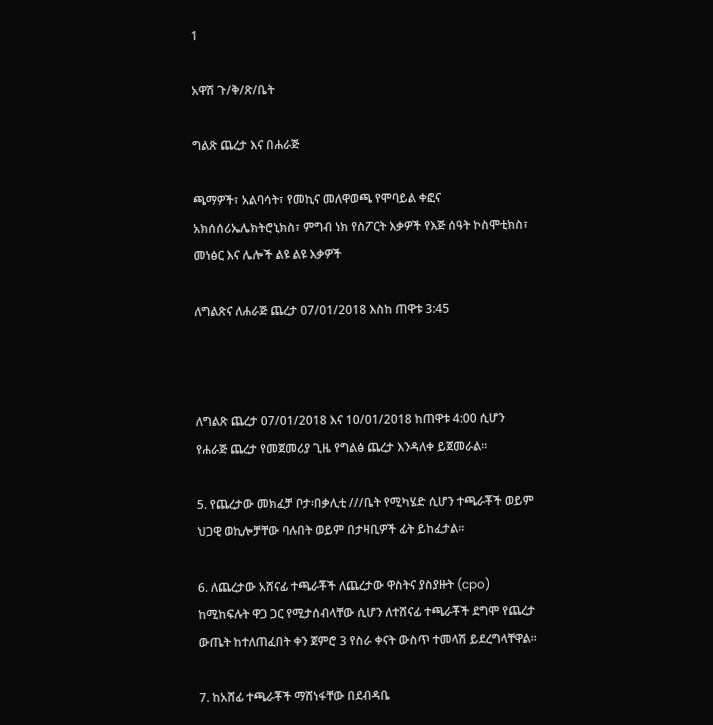1

አዋሽ ጉ/ቅ/ጽ/ቤት

ግልጽ ጨረታ እና በሐራጅ

ጫማዎች፣ አልባሳት፣ የመኪና መለዋወጫ የሞባይል ቀፎና አክሰሰሪኤሌክትሮኒክስ፣ ምግብ ነክ የስፖርት እቃዎች የእጅ ሰዓት ኮስሞቲክስ፣ መነፅር እና ሌሎች ልዩ ልዩ እቃዎች

ለግልጽና ለሐራጅ ጨረታ 07/01/2018 እስከ ጠዋቱ 3:45



ለግልጽ ጨረታ 07/01/2018 እና 10/01/2018 ከጠዋቱ 4:00 ሲሆን የሐራጅ ጨረታ የመጀመሪያ ጊዜ የግልፅ ጨረታ እንዳለቀ ይጀመራል፡፡

5. የጨረታው መክፈቻ ቦታ፡በቃሊቲ ///ቤት የሚካሄድ ሲሆን ተጫራቾች ወይም ህጋዊ ወኪሎቻቸው ባሉበት ወይም በታዛቢዎች ፊት ይከፈታል።

6. ለጨረታው አሸናፊ ተጫራቾች ለጨረታው ዋስትና ያስያዙት (cpo) ከሚከፍሉት ዋጋ ጋር የሚታሰብላቸው ሲሆን ለተሸናፊ ተጫራቾች ደግሞ የጨረታ ውጤት ከተለጠፈበት ቀን ጀምሮ 3 የስራ ቀናት ውስጥ ተመላሽ ይደረግላቸዋል፡፡

7. ከአሸፊ ተጫራቾች ማሸነፋቸው በደብዳቤ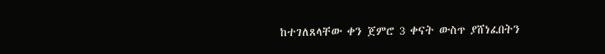ከተገለጸላቸው ቀን ጀምሮ 3 ቀናት ውስጥ ያሸነፈበትን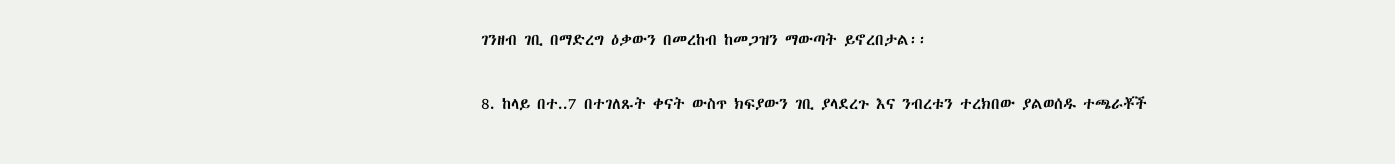ገንዘብ ገቢ በማድረግ ዕቃውን በመረከብ ከመጋዝን ማውጣት ይኖረበታል፡፡

8. ከላይ በተ..7 በተገለጹት ቀናት ውስጥ ክፍያውን ገቢ ያላደረጉ እና ንብረቱን ተረክበው ያልወሰዱ ተጫራቾች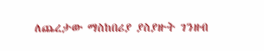ለጨረታው ማስከበሪያ ያስያዙት ገንዘብ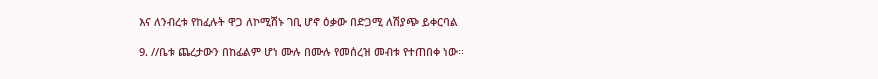እና ለንብረቱ የከፈሉት ዋጋ ለኮሚሽኑ ገቢ ሆኖ ዕቃው በድጋሚ ለሽያጭ ይቀርባል

9. //ቤቱ ጨረታውን በከፊልም ሆነ ሙሉ በሙሉ የመሰረዝ መብቱ የተጠበቀ ነው፡፡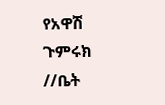የአዋሽ ጉምሩክ //ቤት